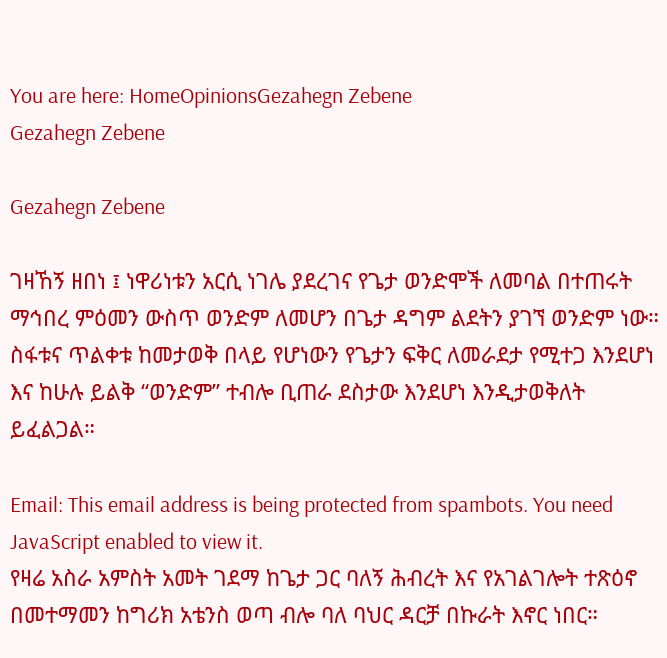You are here: HomeOpinionsGezahegn Zebene
Gezahegn Zebene

Gezahegn Zebene

ገዛኸኝ ዘበነ ፤ ነዋሪነቱን አርሲ ነገሌ ያደረገና የጌታ ወንድሞች ለመባል በተጠሩት ማኅበረ ምዕመን ውስጥ ወንድም ለመሆን በጌታ ዳግም ልደትን ያገኘ ወንድም ነው። ስፋቱና ጥልቀቱ ከመታወቅ በላይ የሆነውን የጌታን ፍቅር ለመራደታ የሚተጋ እንደሆነ እና ከሁሉ ይልቅ “ወንድም” ተብሎ ቢጠራ ደስታው እንደሆነ እንዲታወቅለት ይፈልጋል።

Email: This email address is being protected from spambots. You need JavaScript enabled to view it.
የዛሬ አስራ አምስት አመት ገደማ ከጌታ ጋር ባለኝ ሕብረት እና የአገልገሎት ተጽዕኖ በመተማመን ከግሪክ አቴንስ ወጣ ብሎ ባለ ባህር ዳርቻ በኩራት እኖር ነበር።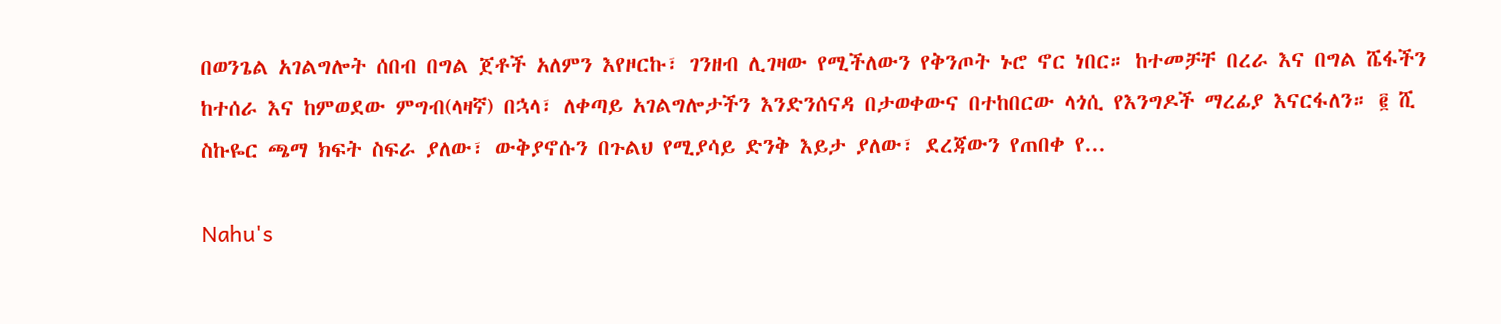በወንጌል አገልግሎት ሰበብ በግል ጀቶች አለምን እየዞርኩ፣ ገንዘብ ሊገዛው የሚችለውን የቅንጦት ኑሮ ኖር ነበር። ከተመቻቸ በረራ እና በግል ሼፋችን ከተሰራ እና ከምወደው ምግብ(ላዛኛ) በኋላ፣ ለቀጣይ አገልግሎታችን እንድንሰናዳ በታወቀውና በተከበርው ላጎሲ የእንግዶች ማረፊያ እናርፋለን። ፪ ሺ ስኩዬር ጫማ ክፍት ስፍራ ያለው፣ ውቅያኖሱን በጉልህ የሚያሳይ ድንቅ እይታ ያለው፣ ደረጃውን የጠበቀ የ...

Nahu's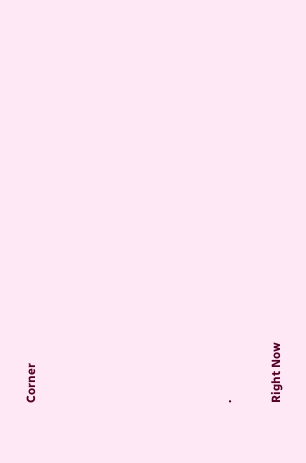Corner







.

Right Now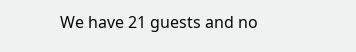We have 21 guests and no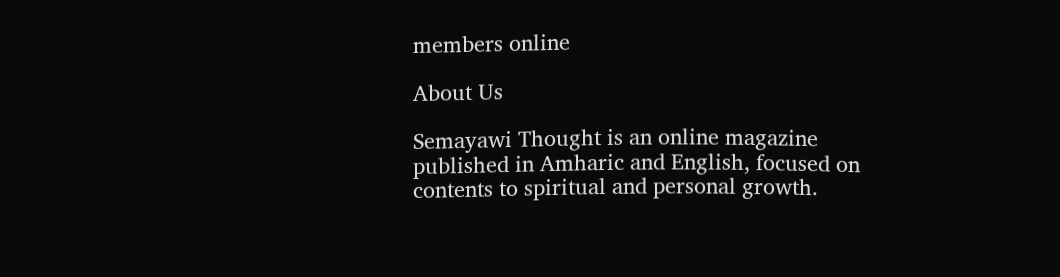members online

About Us

Semayawi Thought is an online magazine published in Amharic and English, focused on contents to spiritual and personal growth.